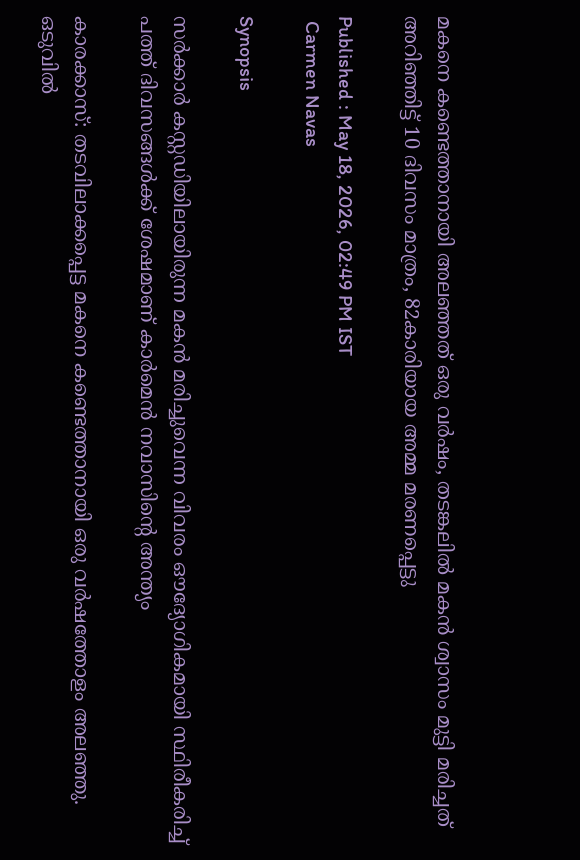മകനെ കണ്ടെത്താനായി അലഞ്ഞത് ഒരു വർഷം, തടങ്കലിൽ മകൻ ശ്വാസം മുട്ടി മരിച്ചത് അറിഞ്ഞിട്ട് 10 ദിവസം മാത്രം, 82കാരിയായ അമ്മ മരണപ്പെട്ടു

Published : May 18, 2026, 02:49 PM IST
 Carmen Navas

Synopsis

സർക്കാർ കസ്റ്റഡിയിലായിരുന്ന മകൻ മരിച്ചുവെന്ന വിവരം ഔദ്യോഗികമായി സ്ഥിരീകരിച്ച് പത്ത് ദിവസങ്ങൾക്ക് ശേഷമാണ് കാർമെൻ നവാസിന്റെ അന്ത്യം

കാരക്കാസ്: തടവിലാക്കപ്പെട്ട മകനെ കണ്ടെത്താനായി ഒരു വർഷത്തോളം അലഞ്ഞു. ഒടുവിൽ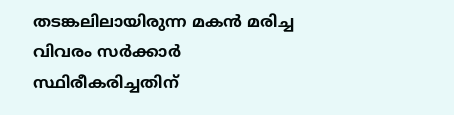തടങ്കലിലായിരുന്ന മകൻ മരിച്ച വിവരം സർക്കാർ സ്ഥിരീകരിച്ചതിന്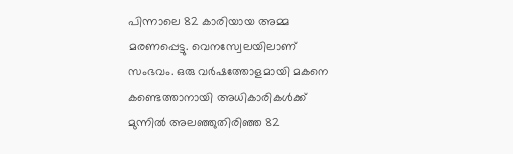പിന്നാലെ 82 കാരിയായ അമ്മ മരണപ്പെട്ടു. വെനസ്വേലയിലാണ് സംഭവം. ഒരു വർഷത്തോളമായി മകനെ കണ്ടെത്താനായി അധികാരികൾക്ക് മുന്നിൽ അലഞ്ഞുതിരിഞ്ഞ 82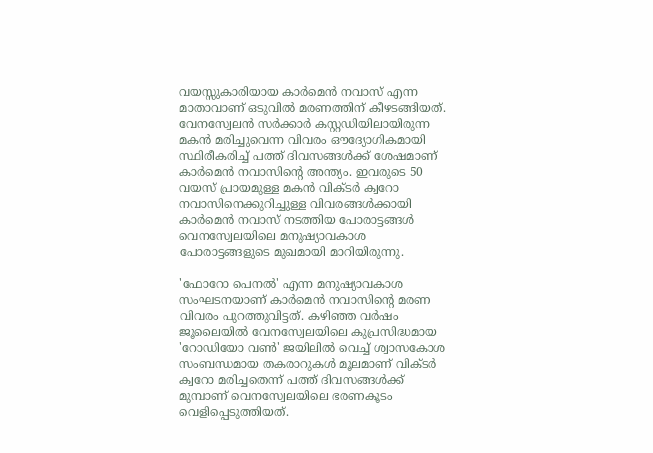വയസ്സുകാരിയായ കാർമെൻ നവാസ് എന്ന മാതാവാണ് ഒടുവിൽ മരണത്തിന് കീഴടങ്ങിയത്. വേനസ്വേലൻ സർക്കാർ കസ്റ്റഡിയിലായിരുന്ന മകൻ മരിച്ചുവെന്ന വിവരം ഔദ്യോഗികമായി സ്ഥിരീകരിച്ച് പത്ത് ദിവസങ്ങൾക്ക് ശേഷമാണ് കാർമെൻ നവാസിന്റെ അന്ത്യം. ഇവരുടെ 50 വയസ് പ്രായമുള്ള മകൻ വിക്ടർ ക്വറോ നവാസിനെക്കുറിച്ചുള്ള വിവരങ്ങൾക്കായി കാർമെൻ നവാസ് നടത്തിയ പോരാട്ടങ്ങൾ വെനസ്വേലയിലെ മനുഷ്യാവകാശ പോരാട്ടങ്ങളുടെ മുഖമായി മാറിയിരുന്നു.

'ഫോറോ പെനൽ' എന്ന മനുഷ്യാവകാശ സംഘടനയാണ് കാർമെൻ നവാസിന്റെ മരണ വിവരം പുറത്തുവിട്ടത്. കഴിഞ്ഞ വർഷം ജൂലൈയിൽ വേനസ്വേലയിലെ കുപ്രസിദ്ധമായ 'റോഡിയോ വൺ' ജയിലിൽ വെച്ച് ശ്വാസകോശ സംബന്ധമായ തകരാറുകൾ മൂലമാണ് വിക്ടർ ക്വറോ മരിച്ചതെന്ന് പത്ത് ദിവസങ്ങൾക്ക് മുമ്പാണ് വെനസ്വേലയിലെ ഭരണകൂടം വെളിപ്പെടുത്തിയത്.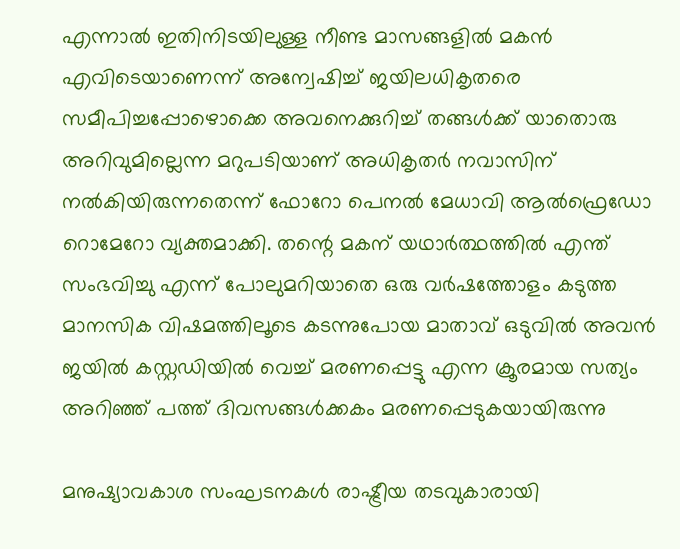എന്നാൽ ഇതിനിടയിലുള്ള നീണ്ട മാസങ്ങളിൽ മകൻ എവിടെയാണെന്ന് അന്വേഷിച്ച് ജയിലധികൃതരെ സമീപിച്ചപ്പോഴൊക്കെ അവനെക്കുറിച്ച് തങ്ങൾക്ക് യാതൊരു അറിവുമില്ലെന്ന മറുപടിയാണ് അധികൃതർ നവാസിന് നൽകിയിരുന്നതെന്ന് ഫോറോ പെനൽ മേധാവി ആൽഫ്രെഡോ റൊമേറോ വ്യക്തമാക്കി. തന്റെ മകന് യഥാർത്ഥത്തിൽ എന്ത് സംഭവിച്ചു എന്ന് പോലുമറിയാതെ ഒരു വർഷത്തോളം കടുത്ത മാനസിക വിഷമത്തിലൂടെ കടന്നുപോയ മാതാവ് ഒടുവിൽ അവൻ ജയിൽ കസ്റ്റഡിയിൽ വെച്ച് മരണപ്പെട്ടു എന്ന ക്രൂരമായ സത്യം അറിഞ്ഞ് പത്ത് ദിവസങ്ങൾക്കകം മരണപ്പെടുകയായിരുന്നു

മനുഷ്യാവകാശ സംഘടനകൾ രാഷ്ട്രീയ തടവുകാരായി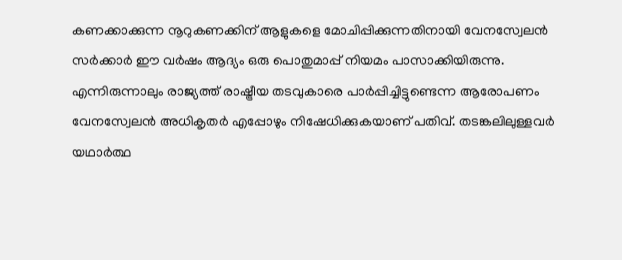കണക്കാക്കുന്ന നൂറുകണക്കിന് ആളുകളെ മോചിപ്പിക്കുന്നതിനായി വേനസ്വേലൻ സർക്കാർ ഈ വർഷം ആദ്യം ഒരു പൊതുമാപ്പ് നിയമം പാസാക്കിയിരുന്നു. എന്നിരുന്നാലും രാജ്യത്ത് രാഷ്ട്രീയ തടവുകാരെ പാർപ്പിച്ചിട്ടുണ്ടെന്ന ആരോപണം വേനസ്വേലൻ അധികൃതർ എപ്പോഴും നിഷേധിക്കുകയാണ് പതിവ്. തടങ്കലിലുള്ളവർ യഥാർത്ഥ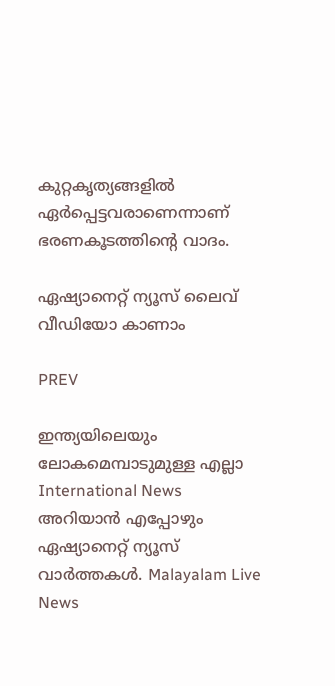കുറ്റകൃത്യങ്ങളിൽ ഏർപ്പെട്ടവരാണെന്നാണ് ഭരണകൂടത്തിന്റെ വാദം.

ഏഷ്യാനെറ്റ് ന്യൂസ് ലൈവ് വീഡിയോ കാണാം

PREV

ഇന്ത്യയിലെയും ലോകമെമ്പാടുമുള്ള എല്ലാ International News അറിയാൻ എപ്പോഴും ഏഷ്യാനെറ്റ് ന്യൂസ് വാർത്തകൾ. Malayalam Live News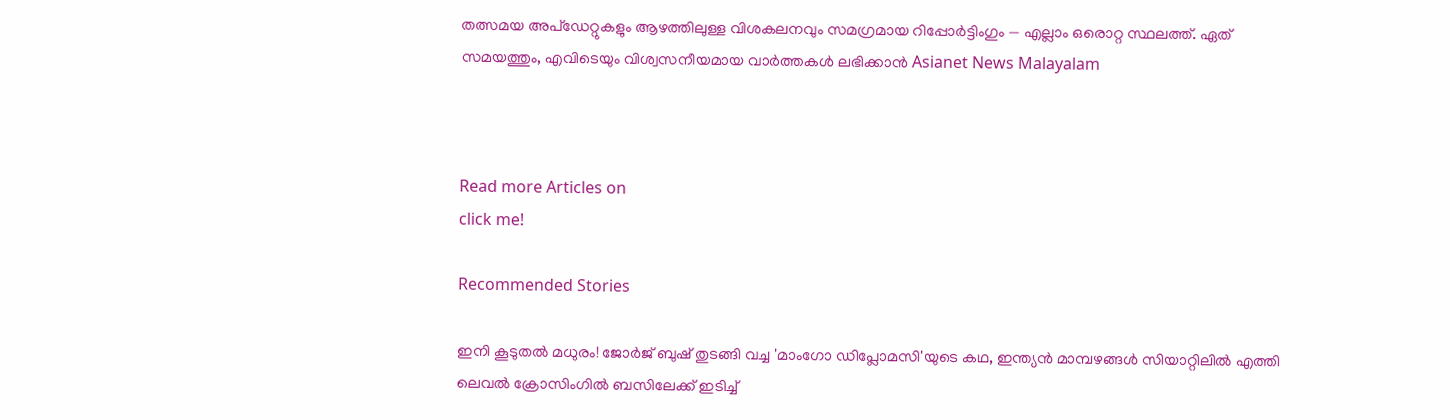തത്സമയ അപ്‌ഡേറ്റുകളും ആഴത്തിലുള്ള വിശകലനവും സമഗ്രമായ റിപ്പോർട്ടിംഗും — എല്ലാം ഒരൊറ്റ സ്ഥലത്ത്. ഏത് സമയത്തും, എവിടെയും വിശ്വസനീയമായ വാർത്തകൾ ലഭിക്കാൻ Asianet News Malayalam



Read more Articles on
click me!

Recommended Stories

ഇനി കൂടുതൽ മധുരം! ജോർജ് ബുഷ് തുടങ്ങി വച്ച 'മാംഗോ ഡിപ്ലോമസി'യുടെ കഥ, ഇന്ത്യൻ മാമ്പഴങ്ങൾ സിയാറ്റിലിൽ എത്തി
ലെവൽ ക്രോസിംഗിൽ ബസിലേക്ക് ഇടിച്ച്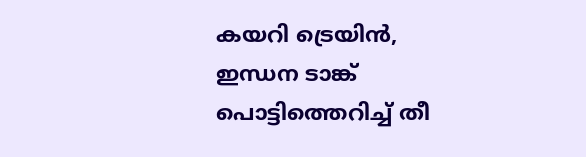കയറി ട്രെയിൻ, ഇന്ധന ടാങ്ക് പൊട്ടിത്തെറിച്ച് തീ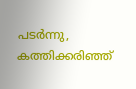പടർന്നു, കത്തിക്കരിഞ്ഞ്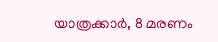യാത്രക്കാർ, 8 മരണം